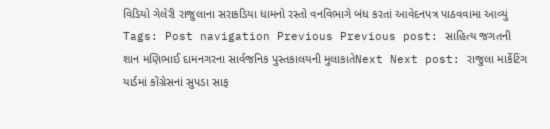વિડિયો ગેલેરી રાજુલાના સરાકડિયા ધામનો રસ્તો વનવિભાગે બંધ કરતાં આવેદનપત્ર પાઠવવામા આવ્યું Tags: Post navigation Previous Previous post: સાહિત્ય જગતની શાન મણિભાઈ દામનગરના સાર્વજનિક પુસ્તકાલયની મુલાકાતેNext Next post: રાજુલા માર્કેટિંગ યાર્ડમાં કોંગ્રેસનાં સુપડા સાફ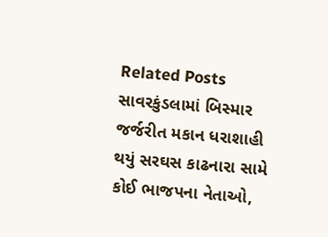Related Posts સાવરકુંડલામાં બિસ્માર જર્જરીત મકાન ધરાશાહી થયું સરઘસ કાઢનારા સામે કોઈ ભાજપના નેતાઓ,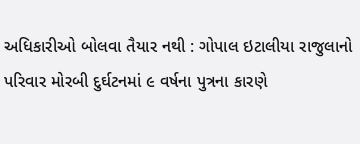અધિકારીઓ બોલવા તૈયાર નથી : ગોપાલ ઇટાલીયા રાજુલાનો પરિવાર મોરબી દુર્ઘટનમાં ૯ વર્ષના પુત્રના કારણે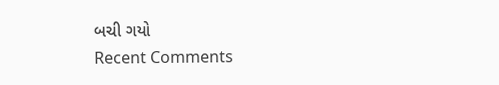બચી ગયો
Recent Comments